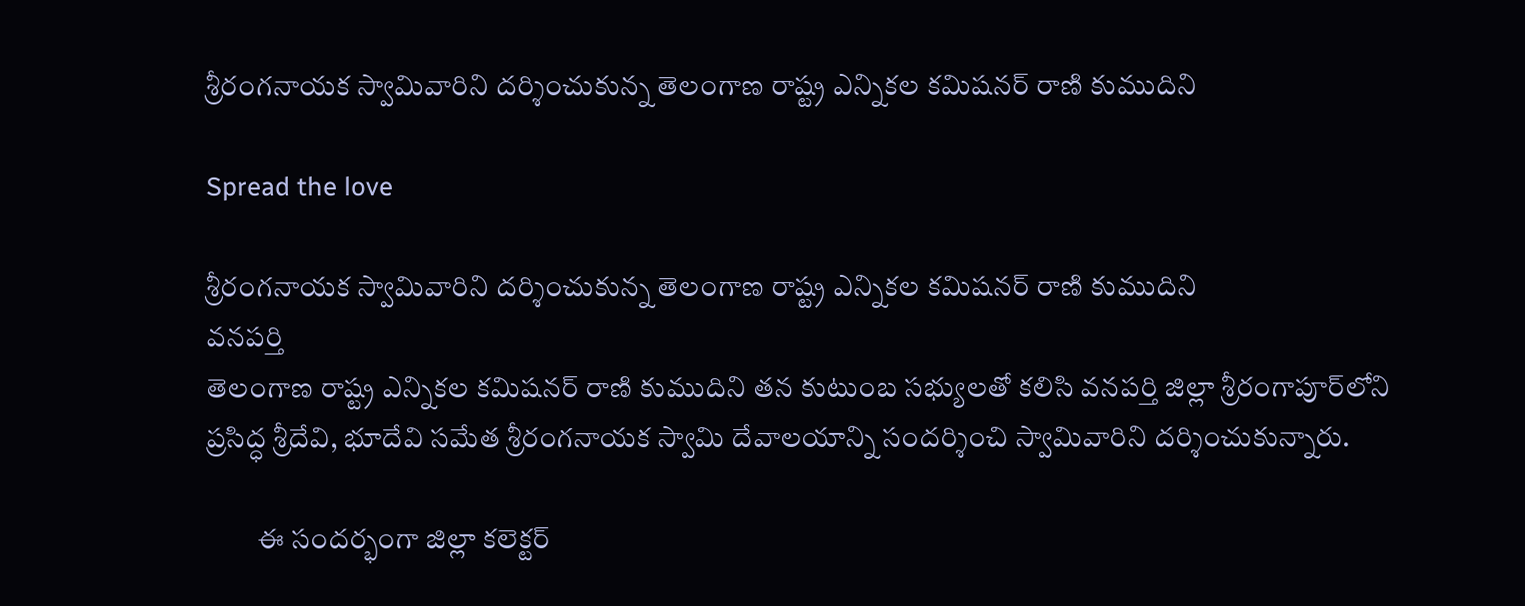శ్రీరంగనాయక స్వామివారిని దర్శించుకున్న తెలంగాణ రాష్ట్ర ఎన్నికల కమిషనర్ రాణి కుముదిని

Spread the love

శ్రీరంగనాయక స్వామివారిని దర్శించుకున్న తెలంగాణ రాష్ట్ర ఎన్నికల కమిషనర్ రాణి కుముదిని
వనపర్తి
తెలంగాణ రాష్ట్ర ఎన్నికల కమిషనర్ రాణి కుముదిని తన కుటుంబ సభ్యులతో కలిసి వనపర్తి జిల్లా శ్రీరంగాపూర్‌లోని ప్రసిద్ధ శ్రీదేవి, భూదేవి సమేత శ్రీరంగనాయక స్వామి దేవాలయాన్ని సందర్శించి స్వామివారిని దర్శించుకున్నారు.

         ఈ సందర్భంగా జిల్లా కలెక్టర్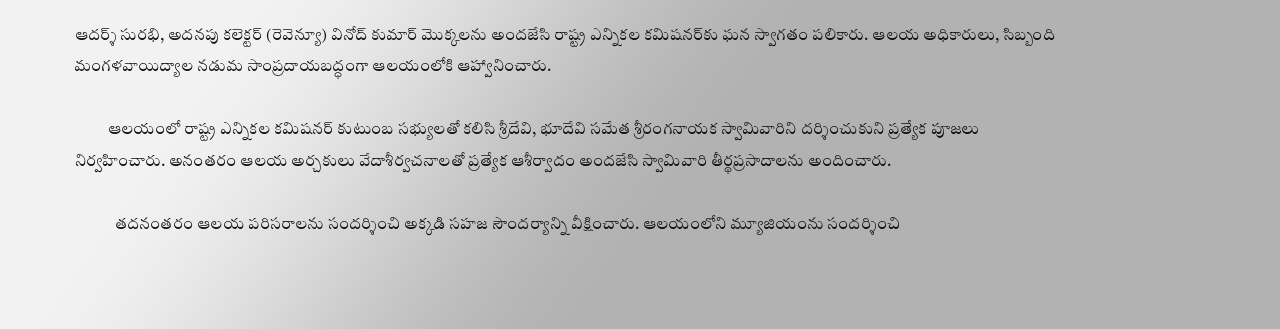ఆదర్శ్ సురభి, అదనపు కలెక్టర్ (రెవెన్యూ) వినోద్ కుమార్ మొక్కలను అందజేసి రాష్ట్ర ఎన్నికల కమిషనర్‌కు ఘన స్వాగతం పలికారు. ఆలయ అధికారులు, సిబ్బంది మంగళవాయిద్యాల నడుమ సాంప్రదాయబద్ధంగా ఆలయంలోకి ఆహ్వానించారు.

          ఆలయంలో రాష్ట్ర ఎన్నికల కమిషనర్ కుటుంబ సభ్యులతో కలిసి శ్రీదేవి, భూదేవి సమేత శ్రీరంగనాయక స్వామివారిని దర్శించుకుని ప్రత్యేక పూజలు నిర్వహించారు. అనంతరం ఆలయ అర్చకులు వేదాశీర్వచనాలతో ప్రత్యేక ఆశీర్వాదం అందజేసి స్వామివారి తీర్థప్రసాదాలను అందించారు.

            తదనంతరం ఆలయ పరిసరాలను సందర్శించి అక్కడి సహజ సౌందర్యాన్ని వీక్షించారు. ఆలయంలోని మ్యూజియంను సందర్శించి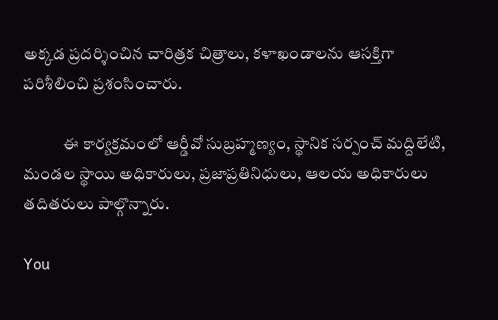అక్కడ ప్రదర్శించిన చారిత్రక చిత్రాలు, కళాఖండాలను ఆసక్తిగా పరిశీలించి ప్రశంసించారు.

            ఈ కార్యక్రమంలో ఆర్డీవో సుబ్రహ్మణ్యం, స్థానిక సర్పంచ్ మద్దిలేటి, మండల స్థాయి అధికారులు, ప్రజాప్రతినిధులు, ఆలయ అధికారులు తదితరులు పాల్గొన్నారు.

You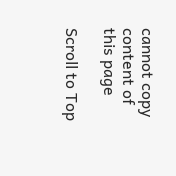cannot copy content of this page

Scroll to Top